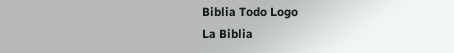Biblia Todo Logo
La Biblia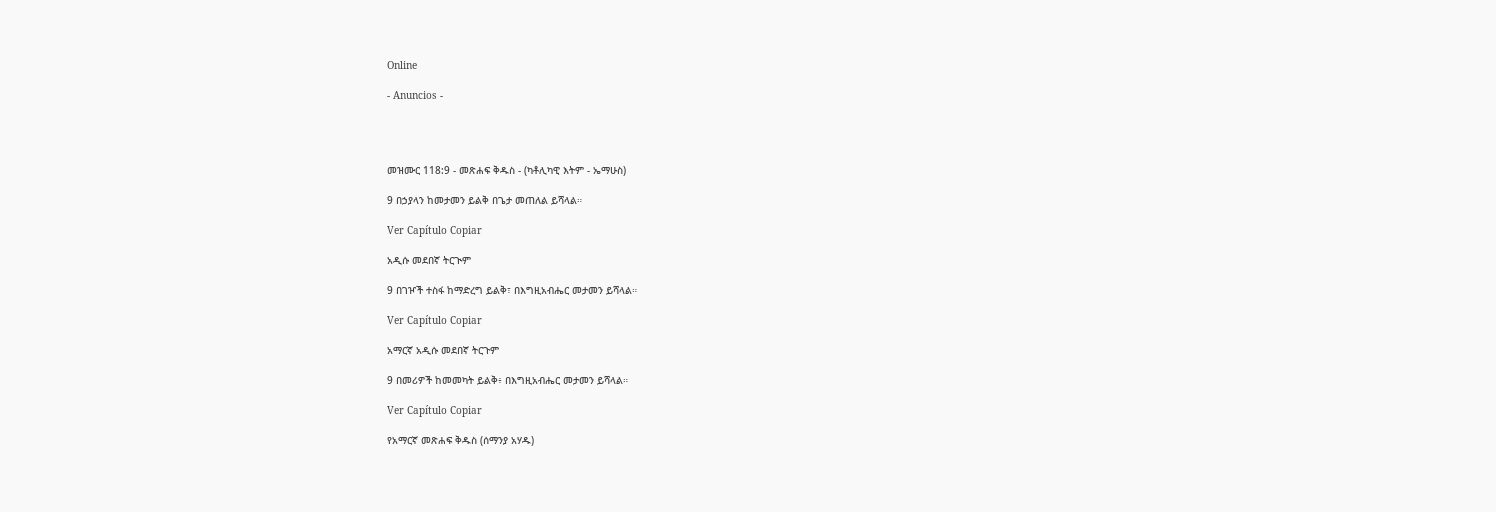Online

- Anuncios -




መዝሙር 118:9 - መጽሐፍ ቅዱስ - (ካቶሊካዊ እትም - ኤማሁስ)

9 በኃያላን ከመታመን ይልቅ በጌታ መጠለል ይሻላል።

Ver Capítulo Copiar

አዲሱ መደበኛ ትርጒም

9 በገዦች ተስፋ ከማድረግ ይልቅ፣ በእግዚአብሔር መታመን ይሻላል።

Ver Capítulo Copiar

አማርኛ አዲሱ መደበኛ ትርጉም

9 በመሪዎች ከመመካት ይልቅ፥ በእግዚአብሔር መታመን ይሻላል።

Ver Capítulo Copiar

የአማርኛ መጽሐፍ ቅዱስ (ሰማንያ አሃዱ)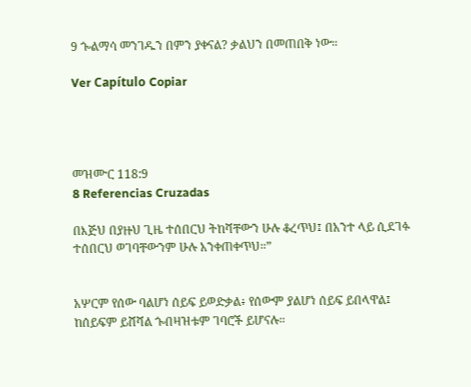9 ጐልማሳ መንገዱን በምን ያቀናል? ቃልህን በመጠበቅ ነው።

Ver Capítulo Copiar




መዝሙር 118:9
8 Referencias Cruzadas

በእጅህ በያዙህ ጊዜ ተሰበርህ ትከሻቸውን ሁሉ ቆረጥህ፤ በአንተ ላይ ሲደገፉ ተሰበርህ ወገባቸውንም ሁሉ አንቀጠቀጥህ።”


አሦርም የሰው ባልሆነ ሰይፍ ይወድቃል፥ የሰውም ያልሆነ ሰይፍ ይበላዋል፤ ከሰይፍም ይሸሻል ጐበዛዝቱም ገባሮች ይሆናሉ።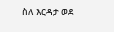ስለ እርዳታ ወደ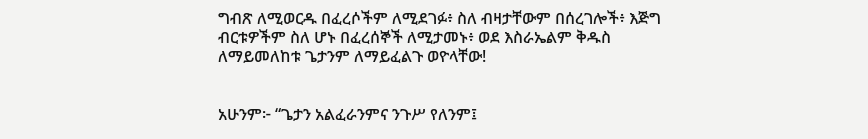ግብጽ ለሚወርዱ በፈረሶችም ለሚደገፉ፥ ስለ ብዛታቸውም በሰረገሎች፥ እጅግ ብርቱዎችም ስለ ሆኑ በፈረሰኞች ለሚታመኑ፥ ወደ እስራኤልም ቅዱስ ለማይመለከቱ ጌታንም ለማይፈልጉ ወዮላቸው!


አሁንም፦ “ጌታን አልፈራንምና ንጉሥ የለንም፤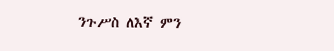ንጉሥስ ለእኛ ምን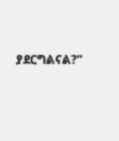ያደርግልናል?”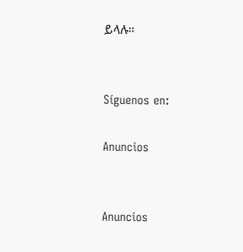ይላሉ።


Síguenos en:

Anuncios


Anuncios